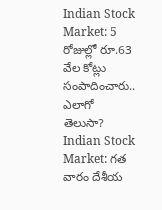Indian Stock Market: 5 రోజుల్లో రూ.63 వేల కోట్లు సంపాదించారు.. ఎలాగో తెలుసా?
Indian Stock Market: గత వారం దేశీయ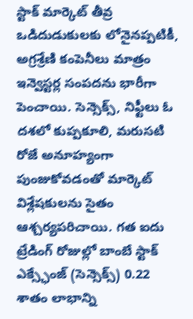స్టాక్ మార్కెట్ తీవ్ర ఒడిదుడుకులకు లోనైనప్పటికీ, అగ్రశ్రేణి కంపెనీలు మాత్రం ఇన్వెస్టర్ల సంపదను భారీగా పెంచాయి. సెన్సెక్స్, నిఫ్టీలు ఓ దశలో కుప్పకూలి, మరుసటి రోజే అనూహ్యంగా పుంజుకోవడంతో మార్కెట్ విశ్లేషకులను సైతం ఆశ్చర్యపరిచాయి. గత ఐదు ట్రేడింగ్ రోజుల్లో బాంబే స్టాక్ ఎక్స్ఛేంజ్ (సెన్సెక్స్) 0.22 శాతం లాభాన్ని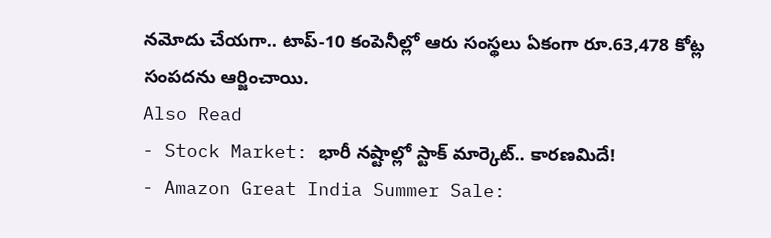నమోదు చేయగా.. టాప్-10 కంపెనీల్లో ఆరు సంస్థలు ఏకంగా రూ.63,478 కోట్ల సంపదను ఆర్జించాయి.
Also Read
- Stock Market: భారీ నష్టాల్లో స్టాక్ మార్కెట్.. కారణమిదే!
- Amazon Great India Summer Sale: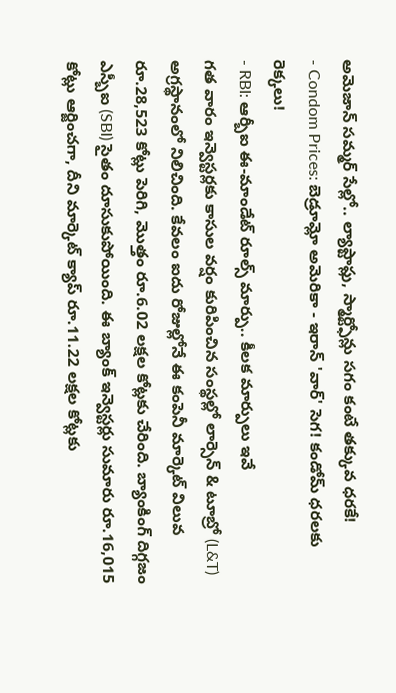అమెజాన్ సమ్మర్ సేల్లో.. ల్యాప్టాప్లు, స్మార్ట్ఫోన్లు సగం కంటే తక్కువ ధరకే!
- Condom Prices: బెడ్రూమ్లో అమెరికా - ఇరాన్ 'వార్' సెగ! కండోమ్ ధరలకు రెక్కలు!
- RBI: ఆర్బీఐ ఈ-మాండేట్ రూల్స్ మార్పు.. కీలక మార్పులు ఇవే
గత వారం ఇన్వెస్టర్లకు కాసుల వర్షం కురిపించిన సంస్థల్లో లార్సెన్ & టూబ్రో (L&T) అగ్రస్థానంలో నిలిచింది. కేవలం ఐదు రోజుల్లోనే ఈ కంపెనీ మార్కెట్ విలువ రూ.28,523 కోట్లు పెరిగి, మొత్తం రూ.6.02 లక్షల కోట్లకు చేరింది. బ్యాంకింగ్ దిగ్గజం ఎస్బీఐ (SBI) సైతం దూసుకుపోయింది. ఈ బ్యాంక్ ఇన్వెస్టర్లు సుమారు రూ.16,015 కోట్లు ఆర్జించగా, దీని మార్కెట్ క్యాప్ రూ.11.22 లక్షల కోట్లకు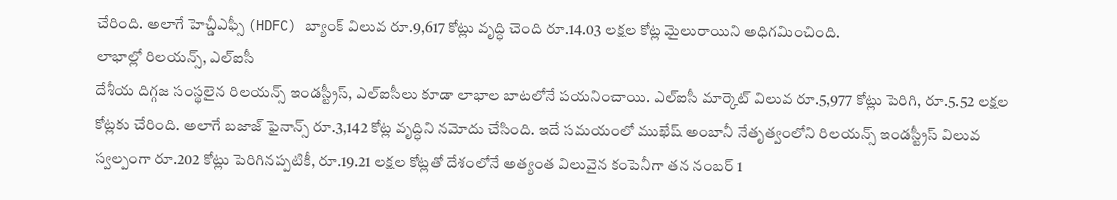చేరింది. అలాగే హెచ్డీఎఫ్సీ (HDFC) బ్యాంక్ విలువ రూ.9,617 కోట్లు వృద్ధి చెంది రూ.14.03 లక్షల కోట్ల మైలురాయిని అధిగమించింది.
లాభాల్లో రిలయన్స్, ఎల్ఐసీ
దేశీయ దిగ్గజ సంస్థలైన రిలయన్స్ ఇండస్ట్రీస్, ఎల్ఐసీలు కూడా లాభాల బాటలోనే పయనించాయి. ఎల్ఐసీ మార్కెట్ విలువ రూ.5,977 కోట్లు పెరిగి, రూ.5.52 లక్షల కోట్లకు చేరింది. అలాగే బజాజ్ ఫైనాన్స్ రూ.3,142 కోట్ల వృద్ధిని నమోదు చేసింది. ఇదే సమయంలో ముఖేష్ అంబానీ నేతృత్వంలోని రిలయన్స్ ఇండస్ట్రీస్ విలువ స్వల్పంగా రూ.202 కోట్లు పెరిగినప్పటికీ, రూ.19.21 లక్షల కోట్లతో దేశంలోనే అత్యంత విలువైన కంపెనీగా తన నంబర్ 1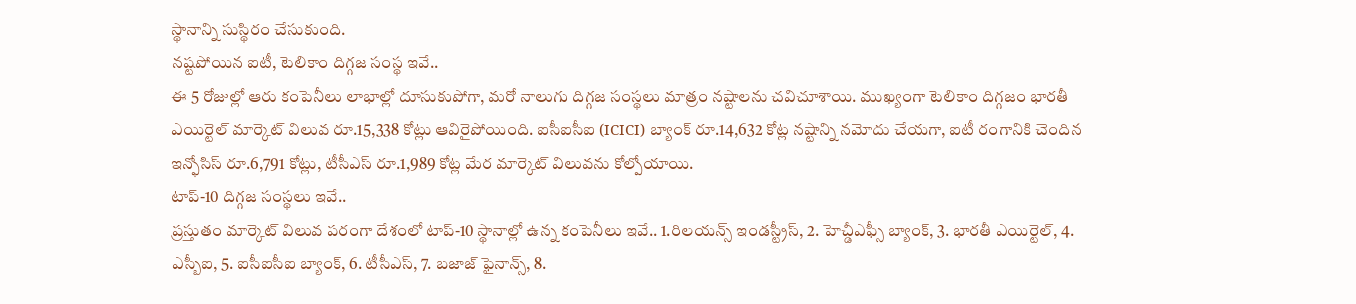స్థానాన్ని సుస్థిరం చేసుకుంది.
నష్టపోయిన ఐటీ, టెలికాం దిగ్గజ సంస్థ ఇవే..
ఈ 5 రోజుల్లో ఆరు కంపెనీలు లాభాల్లో దూసుకుపోగా, మరో నాలుగు దిగ్గజ సంస్థలు మాత్రం నష్టాలను చవిచూశాయి. ముఖ్యంగా టెలికాం దిగ్గజం భారతీ ఎయిర్టెల్ మార్కెట్ విలువ రూ.15,338 కోట్లు ఆవిరైపోయింది. ఐసీఐసీఐ (ICICI) బ్యాంక్ రూ.14,632 కోట్ల నష్టాన్ని నమోదు చేయగా, ఐటీ రంగానికి చెందిన ఇన్ఫోసిస్ రూ.6,791 కోట్లు, టీసీఎస్ రూ.1,989 కోట్ల మేర మార్కెట్ విలువను కోల్పోయాయి.
టాప్-10 దిగ్గజ సంస్థలు ఇవే..
ప్రస్తుతం మార్కెట్ విలువ పరంగా దేశంలో టాప్-10 స్థానాల్లో ఉన్న కంపెనీలు ఇవే.. 1.రిలయన్స్ ఇండస్ట్రీస్, 2. హెచ్డీఎఫ్సీ బ్యాంక్, 3. భారతీ ఎయిర్టెల్, 4. ఎస్బీఐ, 5. ఐసీఐసీఐ బ్యాంక్, 6. టీసీఎస్, 7. బజాజ్ ఫైనాన్స్, 8.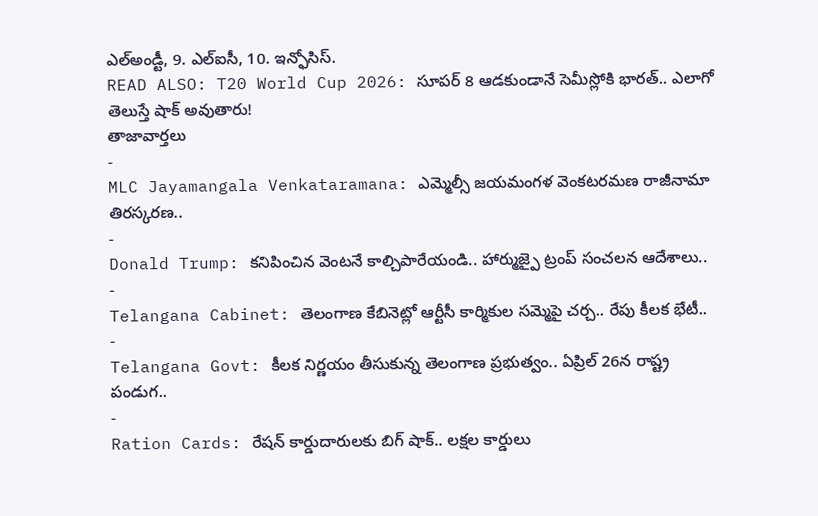ఎల్అండ్టీ, 9. ఎల్ఐసీ, 10. ఇన్ఫోసిస్.
READ ALSO: T20 World Cup 2026: సూపర్ 8 ఆడకుండానే సెమీస్లోకి భారత్.. ఎలాగో తెలుస్తే షాక్ అవుతారు!
తాజావార్తలు
-
MLC Jayamangala Venkataramana: ఎమ్మెల్సీ జయమంగళ వెంకటరమణ రాజీనామా తిరస్కరణ..
-
Donald Trump: కనిపించిన వెంటనే కాల్చిపారేయండి.. హార్ముజ్పై ట్రంప్ సంచలన ఆదేశాలు..
-
Telangana Cabinet: తెలంగాణ కేబినెట్లో ఆర్టీసీ కార్మికుల సమ్మెపై చర్చ.. రేపు కీలక భేటీ..
-
Telangana Govt: కీలక నిర్ణయం తీసుకున్న తెలంగాణ ప్రభుత్వం.. ఏప్రిల్ 26న రాష్ట్ర పండుగ..
-
Ration Cards: రేషన్ కార్డుదారులకు బిగ్ షాక్.. లక్షల కార్డులు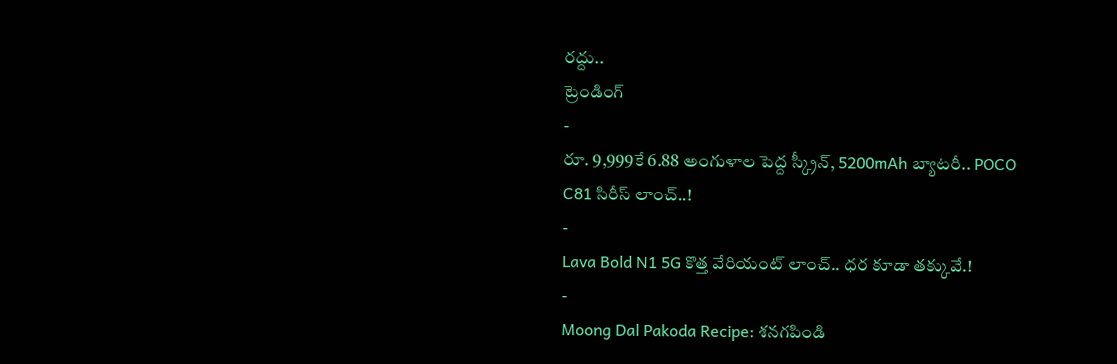రద్దు..
ట్రెండింగ్
-
రూ. 9,999కే 6.88 అంగుళాల పెద్ద స్క్రీన్, 5200mAh బ్యాటరీ.. POCO C81 సిరీస్ లాంచ్..!
-
Lava Bold N1 5G కొత్త వేరియంట్ లాంచ్.. ధర కూడా తక్కువే.!
-
Moong Dal Pakoda Recipe: శనగపిండి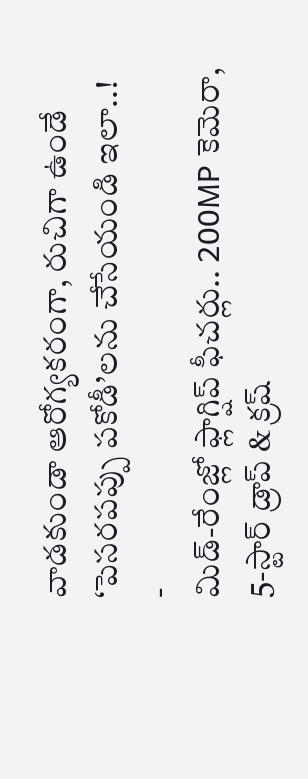వాడకుండా ఆరోగ్యకరంగా, రుచిగా ఉండే ‘పెసరపప్పు పకోడీ’లను చేసేయండి ఇలా..!
-
మిడ్-రేంజ్లో ఫ్లాగ్షిప్ ఫీచర్లు.. 200MP కెమెరా, 5-స్టార్ డ్రాప్ & క్రష్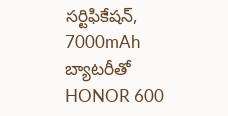సర్టిఫికేషన్, 7000mAh బ్యాటరీతో HONOR 600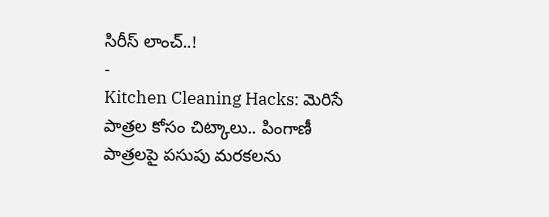సిరీస్ లాంచ్..!
-
Kitchen Cleaning Hacks: మెరిసే పాత్రల కోసం చిట్కాలు.. పింగాణీ పాత్రలపై పసుపు మరకలను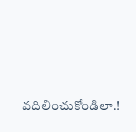వదిలించుకోండిలా.!